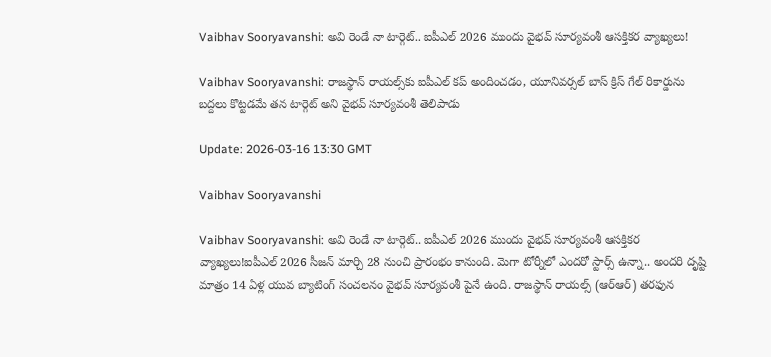Vaibhav Sooryavanshi: అవి రెండే నా టార్గెట్.. ఐపీఎల్ 2026 ముందు వైభవ్ సూర్యవంశీ ఆసక్తికర వ్యాఖ్యలు!

Vaibhav Sooryavanshi: రాజస్థాన్ రాయల్స్‌కు ఐపీఎల్ కప్‌ అందించడం, యూనివర్సల్ బాస్ క్రిస్ గేల్ రికార్డును బద్దలు కొట్టడమే తన టార్గెట్ అని వైభవ్ సూర్యవంశీ తెలిపాడు

Update: 2026-03-16 13:30 GMT

Vaibhav Sooryavanshi

Vaibhav Sooryavanshi: అవి రెండే నా టార్గెట్.. ఐపీఎల్ 2026 ముందు వైభవ్ సూర్యవంశీ ఆసక్తికర వ్యాఖ్యలు!ఐపీఎల్ 2026 సీజన్ మార్చి 28 నుంచి ప్రారంభం కానుంది. మెగా టోర్నీలో ఎందరో స్టార్స్ ఉన్నా.. అందరి దృష్టి మాత్రం 14 ఏళ్ల యువ బ్యాటింగ్ సంచలనం వైభవ్ సూర్యవంశీ పైనే ఉంది. రాజస్థాన్ రాయల్స్ (ఆర్ఆర్) తరఫున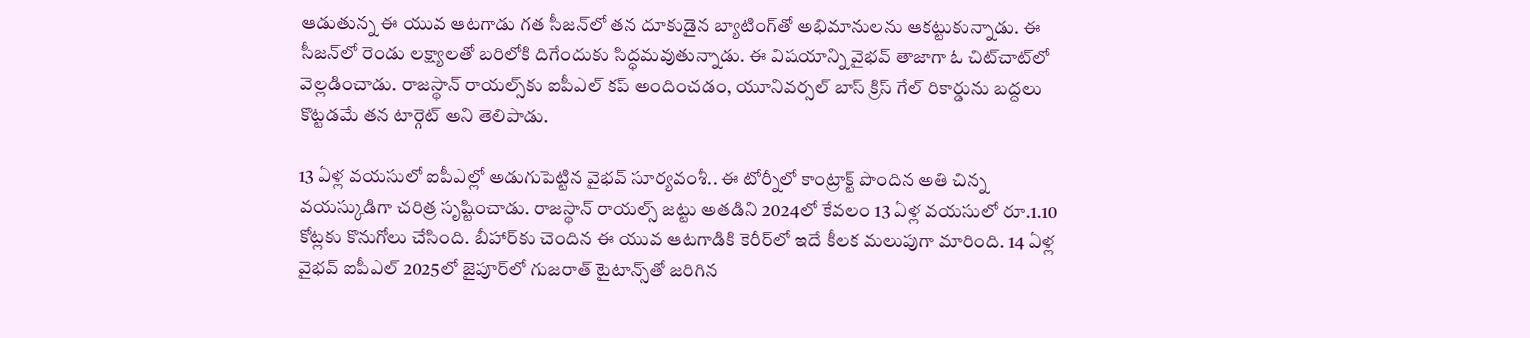ఆడుతున్న ఈ యువ ఆటగాడు గత సీజన్‌లో తన దూకుడైన బ్యాటింగ్‌తో అభిమానులను ఆకట్టుకున్నాడు. ఈ సీజన్‌లో రెండు లక్ష్యాలతో బరిలోకి దిగేందుకు సిద్ధమవుతున్నాడు. ఈ విషయాన్ని వైభవ్ తాజాగా ఓ చిట్‌చాట్‌లో వెల్లడించాడు. రాజస్థాన్ రాయల్స్‌కు ఐపీఎల్ కప్‌ అందించడం, యూనివర్సల్ బాస్ క్రిస్ గేల్ రికార్డును బద్దలు కొట్టడమే తన టార్గెట్ అని తెలిపాడు.

13 ఏళ్ల వయసులో ఐపీఎల్లో అడుగుపెట్టిన వైభవ్ సూర్యవంశీ.. ఈ టోర్నీలో కాంట్రాక్ట్ పొందిన అతి చిన్న వయస్కుడిగా చరిత్ర సృష్టించాడు. రాజస్థాన్ రాయల్స్ జట్టు అతడిని 2024లో కేవలం 13 ఏళ్ల వయసులో రూ.1.10 కోట్లకు కొనుగోలు చేసింది. బీహార్‌కు చెందిన ఈ యువ ఆటగాడికి కెరీర్‌లో ఇదే కీలక మలుపుగా మారింది. 14 ఏళ్ల వైభవ్ ఐపీఎల్ 2025లో జైపూర్‌లో గుజరాత్ టైటాన్స్‌తో జరిగిన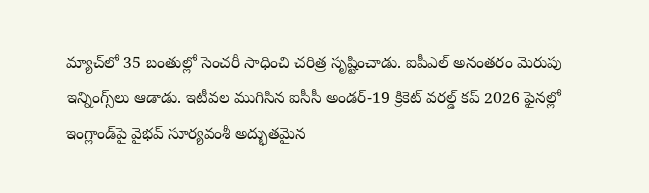మ్యాచ్‌లో 35 బంతుల్లో సెంచరీ సాధించి చరిత్ర సృష్టించాడు. ఐపీఎల్ అనంతరం మెరుపు ఇన్నింగ్స్‌లు ఆడాడు. ఇటీవల ముగిసిన ఐసీసీ అండర్-19 క్రికెట్ వరల్డ్ కప్ 2026 ఫైనల్లో ఇంగ్లాండ్‌పై వైభవ్ సూర్యవంశీ అద్భుతమైన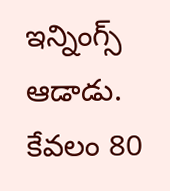ఇన్నింగ్స్ ఆడాడు. కేవలం 80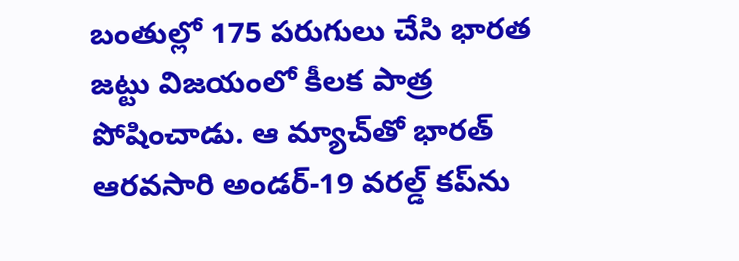బంతుల్లో 175 పరుగులు చేసి భారత జట్టు విజయంలో కీలక పాత్ర పోషించాడు. ఆ మ్యాచ్‌తో భారత్ ఆరవసారి అండర్-19 వరల్డ్ కప్‌ను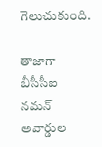గెలుచుకుంది.

తాజాగా బీసీసీఐ నమన్ అవార్డుల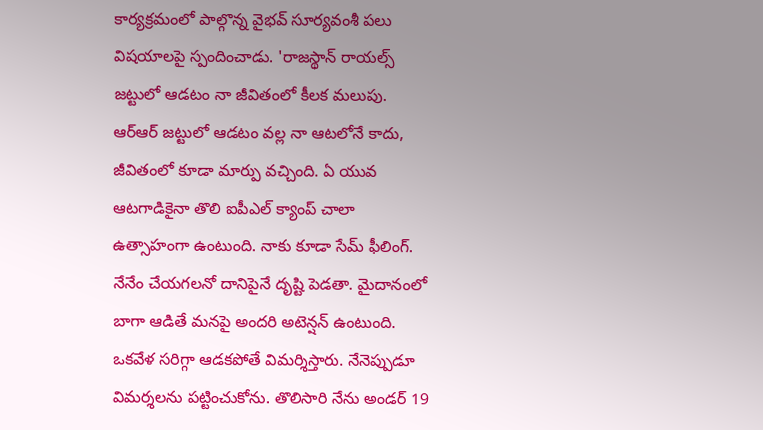కార్యక్రమంలో పాల్గొన్న వైభవ్ సూర్యవంశీ పలు విషయాలపై స్పందించాడు. 'రాజస్థాన్ రాయల్స్ జట్టులో ఆడటం నా జీవితంలో కీలక మలుపు. ఆర్ఆర్ జట్టులో ఆడటం వల్ల నా ఆటలోనే కాదు, జీవితంలో కూడా మార్పు వచ్చింది. ఏ యువ ఆటగాడికైనా తొలి ఐపీఎల్ క్యాంప్ చాలా ఉత్సాహంగా ఉంటుంది. నాకు కూడా సేమ్ ఫీలింగ్. నేనేం చేయగలనో దానిపైనే దృష్టి పెడతా. మైదానంలో బాగా ఆడితే మనపై అందరి అటెన్షన్ ఉంటుంది. ఒకవేళ సరిగ్గా ఆడకపోతే విమర్శిస్తారు. నేనెప్పుడూ విమర్శలను పట్టించుకోను. తొలిసారి నేను అండర్ 19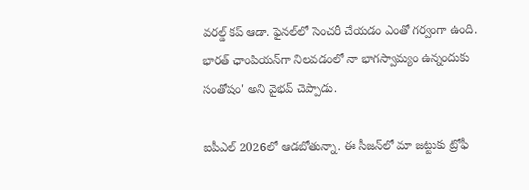వరల్డ్ కప్ ఆడా. ఫైనల్‌లో సెంచరీ చేయడం ఎంతో గర్వంగా ఉంది. భారత్ ఛాంపియన్‌గా నిలవడంలో నా భాగస్వామ్యం ఉన్నందుకు సంతోషం' అని వైభవ్ చెప్పాడు.

ఐపీఎల్ 2026లో ఆడబోతున్నా. ఈ సీజన్‌లో మా జట్టుకు ట్రోఫీ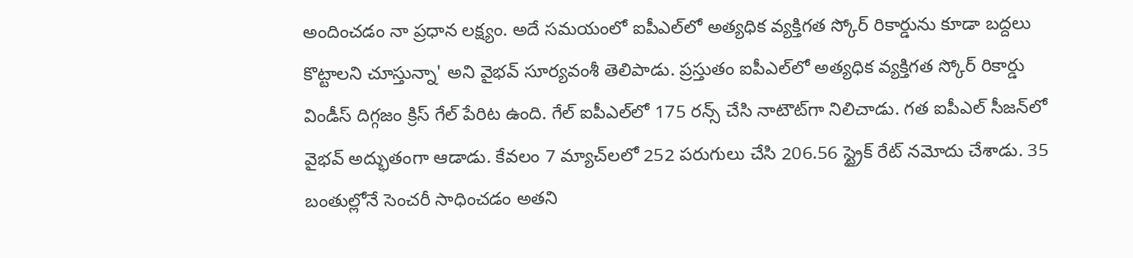అందించడం నా ప్రధాన లక్ష్యం. అదే సమయంలో ఐపీఎల్‌లో అత్యధిక వ్యక్తిగత స్కోర్ రికార్డును కూడా బద్దలు కొట్టాలని చూస్తున్నా' అని వైభవ్ సూర్యవంశీ తెలిపాడు. ప్రస్తుతం ఐపీఎల్‌లో అత్యధిక వ్యక్తిగత స్కోర్ రికార్డు విండీస్ దిగ్గజం క్రిస్ గేల్ పేరిట ఉంది. గేల్ ఐపీఎల్‌లో 175 రన్స్ చేసి నాటౌట్‌గా నిలిచాడు. గత ఐపీఎల్ సీజన్‌లో వైభవ్ అద్భుతంగా ఆడాడు. కేవలం 7 మ్యాచ్‌లలో 252 పరుగులు చేసి 206.56 స్ట్రైక్ రేట్ నమోదు చేశాడు. 35 బంతుల్లోనే సెంచరీ సాధించడం అతని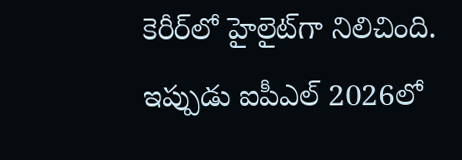కెరీర్‌లో హైలైట్‌గా నిలిచింది. ఇప్పుడు ఐపీఎల్ 2026లో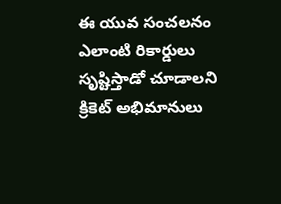ఈ యువ సంచలనం ఎలాంటి రికార్డులు సృష్టిస్తాడో చూడాలని క్రికెట్ అభిమానులు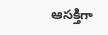ఆసక్తిగా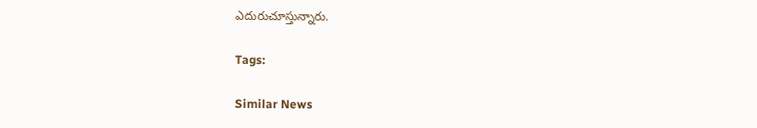ఎదురుచూస్తున్నారు.

Tags:

Similar News